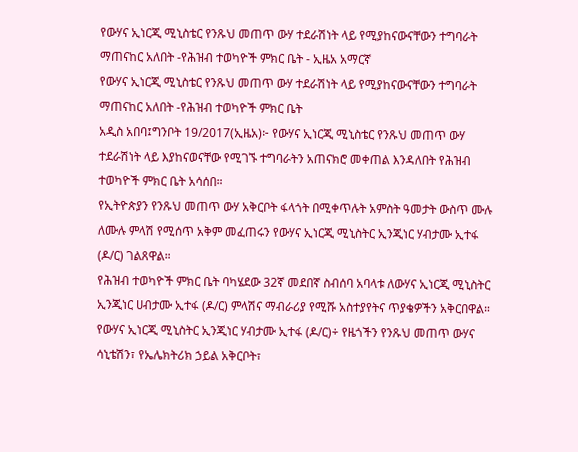የውሃና ኢነርጂ ሚኒስቴር የንጹህ መጠጥ ውሃ ተደራሽነት ላይ የሚያከናውናቸውን ተግባራት ማጠናከር አለበት -የሕዝብ ተወካዮች ምክር ቤት - ኢዜአ አማርኛ
የውሃና ኢነርጂ ሚኒስቴር የንጹህ መጠጥ ውሃ ተደራሽነት ላይ የሚያከናውናቸውን ተግባራት ማጠናከር አለበት -የሕዝብ ተወካዮች ምክር ቤት
አዲስ አበባ፤ግንቦት 19/2017(ኢዜአ)፦ የውሃና ኢነርጂ ሚኒስቴር የንጹህ መጠጥ ውሃ ተደራሽነት ላይ እያከናወናቸው የሚገኙ ተግባራትን አጠናክሮ መቀጠል እንዳለበት የሕዝብ ተወካዮች ምክር ቤት አሳሰበ።
የኢትዮጵያን የንጹህ መጠጥ ውሃ አቅርቦት ፋላጎት በሚቀጥሉት አምስት ዓመታት ውስጥ ሙሉ ለሙሉ ምላሽ የሚሰጥ አቅም መፈጠሩን የውሃና ኢነርጂ ሚኒስትር ኢንጂነር ሃብታሙ ኢተፋ (ዶ/ር) ገልጸዋል።
የሕዝብ ተወካዮች ምክር ቤት ባካሄደው 32ኛ መደበኛ ስብሰባ አባላቱ ለውሃና ኢነርጂ ሚኒስትር ኢንጂነር ሀብታሙ ኢተፋ (ዶ/ር) ምላሽና ማብራሪያ የሚሹ አስተያየትና ጥያቄዎችን አቅርበዋል።
የውሃና ኢነርጂ ሚኒስትር ኢንጂነር ሃብታሙ ኢተፋ (ዶ/ር)÷ የዜጎችን የንጹህ መጠጥ ውሃና ሳኒቴሽን፣ የኤሌክትሪክ ኃይል አቅርቦት፣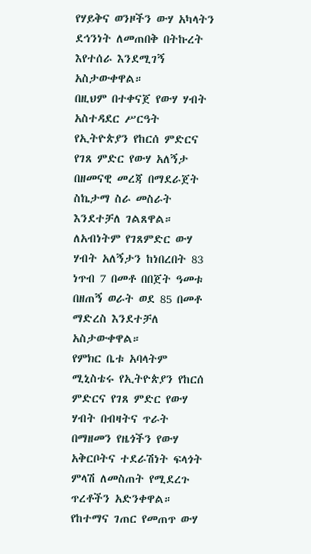የሃይቅና ወንዞችን ውሃ አካላትን ደኅንነት ለመጠበቅ በትኩረት እየተሰራ እንደሚገኝ አስታውቀዋል።
በዚህም በተቀናጀ የውሃ ሃብት አስተዳደር ሥርዓት የኢትዮጵያን የከርሰ ምድርና የገጸ ምድር የውሃ አለኝታ በዘመናዊ መረጃ በማደራጀት ስኬታማ ስራ መስራት እንደተቻለ ገልጸዋል።
ለአብነትም የገጸምድር ውሃ ሃብት አለኝታን ከነበረበት 83 ነጥብ 7 በመቶ በበጀት ዓመቱ በዘጠኝ ወራት ወደ 85 በመቶ ማድረስ እንደተቻለ አስታውቀዋል።
የምክር ቤቱ አባላትም ሚኒስቴሩ የኢትዮጵያን የከርሰ ምድርና የገጸ ምድር የውሃ ሃብት በብዛትና ጥራት በማዘመን የዜጎችን የውሃ አቅርቦትና ተደራሽነት ፍላጎት ምላሽ ለመስጠት የሚደረጉ ጥረቶችን አድንቀዋል።
የከተማና ገጠር የመጠጥ ውሃ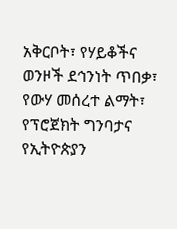አቅርቦት፣ የሃይቆችና ወንዞች ደኅንነት ጥበቃ፣ የውሃ መሰረተ ልማት፣ የፕሮጀክት ግንባታና የኢትዮጵያን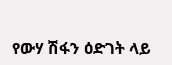የውሃ ሽፋን ዕድገት ላይ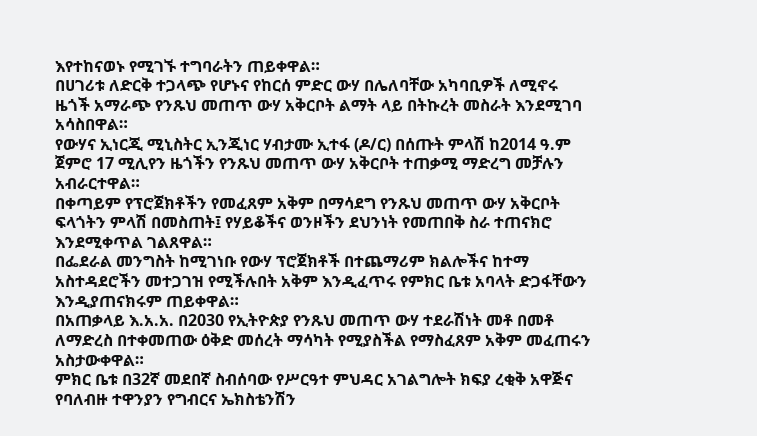እየተከናወኑ የሚገኙ ተግባራትን ጠይቀዋል።
በሀገሪቱ ለድርቅ ተጋላጭ የሆኑና የከርሰ ምድር ውሃ በሌለባቸው አካባቢዎች ለሚኖሩ ዜጎች አማራጭ የንጹህ መጠጥ ውሃ አቅርቦት ልማት ላይ በትኩረት መስራት እንደሚገባ አሳስበዋል።
የውሃና ኢነርጂ ሚኒስትር ኢንጂነር ሃብታሙ ኢተፋ (ዶ/ር) በሰጡት ምላሽ ከ2014 ዓ.ም ጀምሮ 17 ሚሊየን ዜጎችን የንጹህ መጠጥ ውሃ አቅርቦት ተጠቃሚ ማድረግ መቻሉን አብራርተዋል።
በቀጣይም የፕሮጀክቶችን የመፈጸም አቅም በማሳደግ የንጹህ መጠጥ ውሃ አቅርቦት ፍላጎትን ምላሽ በመስጠት፤ የሃይቆችና ወንዞችን ደህንነት የመጠበቅ ስራ ተጠናክሮ እንደሚቀጥል ገልጸዋል።
በፌደራል መንግስት ከሚገነቡ የውሃ ፕሮጀክቶች በተጨማሪም ክልሎችና ከተማ አስተዳደሮችን መተጋገዝ የሚችሉበት አቅም እንዲፈጥሩ የምክር ቤቱ አባላት ድጋፋቸውን እንዲያጠናክሩም ጠይቀዋል።
በአጠቃላይ እ.አ.አ. በ2030 የኢትዮጵያ የንጹህ መጠጥ ውሃ ተደራሽነት መቶ በመቶ ለማድረስ በተቀመጠው ዕቅድ መሰረት ማሳካት የሚያስችል የማስፈጸም አቅም መፈጠሩን አስታውቀዋል።
ምክር ቤቱ በ32ኛ መደበኛ ስብሰባው የሥርዓተ ምህዳር አገልግሎት ክፍያ ረቂቅ አዋጅና የባለብዙ ተዋንያን የግብርና ኤክስቴንሽን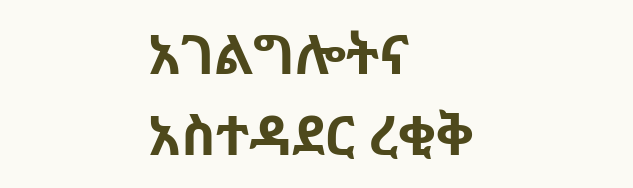አገልግሎትና አስተዳደር ረቂቅ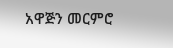አዋጅን መርምሮ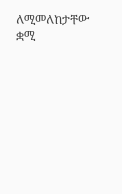ለሚመለከታቸው ቋሚ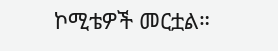ኮሚቴዎች መርቷል።